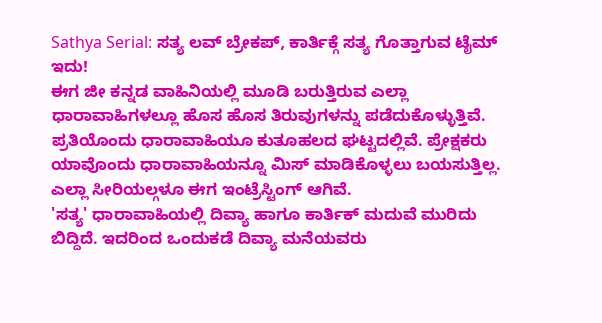Sathya Serial: ಸತ್ಯ ಲವ್ ಬ್ರೇಕಪ್, ಕಾರ್ತಿಕ್ಗೆ ಸತ್ಯ ಗೊತ್ತಾಗುವ ಟೈಮ್ ಇದು!
ಈಗ ಜೀ ಕನ್ನಡ ವಾಹಿನಿಯಲ್ಲಿ ಮೂಡಿ ಬರುತ್ತಿರುವ ಎಲ್ಲಾ ಧಾರಾವಾಹಿಗಳಲ್ಲೂ ಹೊಸ ಹೊಸ ತಿರುವುಗಳನ್ನು ಪಡೆದುಕೊಳ್ಳುತ್ತಿವೆ. ಪ್ರತಿಯೊಂದು ಧಾರಾವಾಹಿಯೂ ಕುತೂಹಲದ ಘಟ್ಟದಲ್ಲಿವೆ. ಪ್ರೇಕ್ಷಕರು ಯಾವೊಂದು ಧಾರಾವಾಹಿಯನ್ನೂ ಮಿಸ್ ಮಾಡಿಕೊಳ್ಳಲು ಬಯಸುತ್ತಿಲ್ಲ. ಎಲ್ಲಾ ಸೀರಿಯಲ್ಗಳೂ ಈಗ ಇಂಟ್ರೆಸ್ಟಿಂಗ್ ಆಗಿವೆ.
'ಸತ್ಯ' ಧಾರಾವಾಹಿಯಲ್ಲಿ ದಿವ್ಯಾ ಹಾಗೂ ಕಾರ್ತಿಕ್ ಮದುವೆ ಮುರಿದು ಬಿದ್ದಿದೆ. ಇದರಿಂದ ಒಂದುಕಡೆ ದಿವ್ಯಾ ಮನೆಯವರು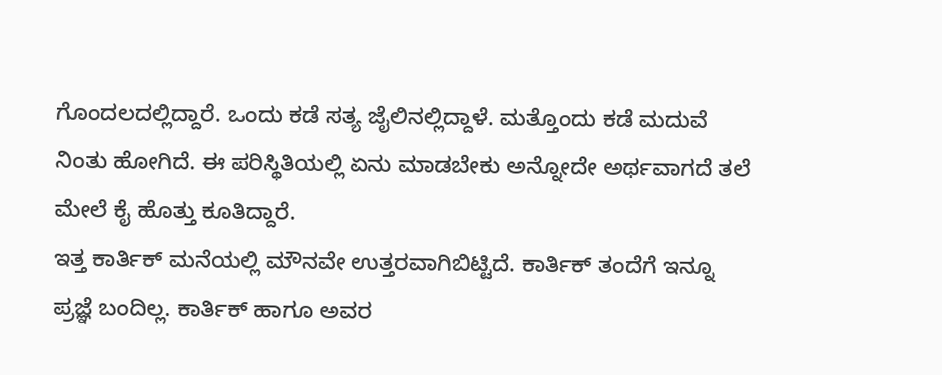ಗೊಂದಲದಲ್ಲಿದ್ದಾರೆ. ಒಂದು ಕಡೆ ಸತ್ಯ ಜೈಲಿನಲ್ಲಿದ್ದಾಳೆ. ಮತ್ತೊಂದು ಕಡೆ ಮದುವೆ ನಿಂತು ಹೋಗಿದೆ. ಈ ಪರಿಸ್ಥಿತಿಯಲ್ಲಿ ಏನು ಮಾಡಬೇಕು ಅನ್ನೋದೇ ಅರ್ಥವಾಗದೆ ತಲೆ ಮೇಲೆ ಕೈ ಹೊತ್ತು ಕೂತಿದ್ದಾರೆ.
ಇತ್ತ ಕಾರ್ತಿಕ್ ಮನೆಯಲ್ಲಿ ಮೌನವೇ ಉತ್ತರವಾಗಿಬಿಟ್ಟಿದೆ. ಕಾರ್ತಿಕ್ ತಂದೆಗೆ ಇನ್ನೂ ಪ್ರಜ್ಞೆ ಬಂದಿಲ್ಲ. ಕಾರ್ತಿಕ್ ಹಾಗೂ ಅವರ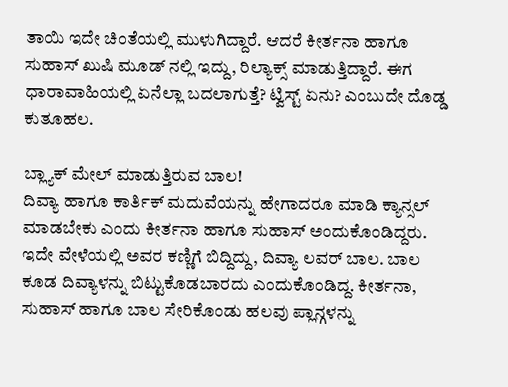ತಾಯಿ ಇದೇ ಚಿಂತೆಯಲ್ಲಿ ಮುಳುಗಿದ್ದಾರೆ. ಆದರೆ ಕೀರ್ತನಾ ಹಾಗೂ ಸುಹಾಸ್ ಖುಷಿ ಮೂಡ್ ನಲ್ಲಿ ಇದ್ದು, ರಿಲ್ಯಾಕ್ಸ್ ಮಾಡುತ್ತಿದ್ದಾರೆ. ಈಗ ಧಾರಾವಾಹಿಯಲ್ಲಿ ಏನೆಲ್ಲಾ ಬದಲಾಗುತ್ತೆ? ಟ್ವಿಸ್ಟ್ ಏನು? ಎಂಬುದೇ ದೊಡ್ಡ ಕುತೂಹಲ.

ಬ್ಲ್ಯಾಕ್ ಮೇಲ್ ಮಾಡುತ್ತಿರುವ ಬಾಲ!
ದಿವ್ಯಾ ಹಾಗೂ ಕಾರ್ತಿಕ್ ಮದುವೆಯನ್ನು ಹೇಗಾದರೂ ಮಾಡಿ ಕ್ಯಾನ್ಸಲ್ ಮಾಡಬೇಕು ಎಂದು ಕೀರ್ತನಾ ಹಾಗೂ ಸುಹಾಸ್ ಅಂದುಕೊಂಡಿದ್ದರು. ಇದೇ ವೇಳೆಯಲ್ಲಿ ಅವರ ಕಣ್ಣಿಗೆ ಬಿದ್ದಿದ್ದು, ದಿವ್ಯಾ ಲವರ್ ಬಾಲ. ಬಾಲ ಕೂಡ ದಿವ್ಯಾಳನ್ನು ಬಿಟ್ಟುಕೊಡಬಾರದು ಎಂದುಕೊಂಡಿದ್ದ. ಕೀರ್ತನಾ, ಸುಹಾಸ್ ಹಾಗೂ ಬಾಲ ಸೇರಿಕೊಂಡು ಹಲವು ಪ್ಲಾನ್ಗಳನ್ನು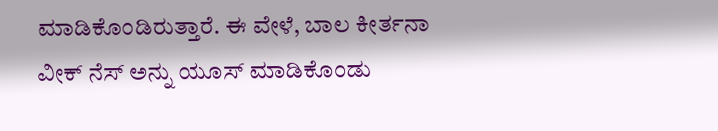ಮಾಡಿಕೊಂಡಿರುತ್ತಾರೆ. ಈ ವೇಳೆ, ಬಾಲ ಕೀರ್ತನಾ ವೀಕ್ ನೆಸ್ ಅನ್ನು ಯೂಸ್ ಮಾಡಿಕೊಂಡು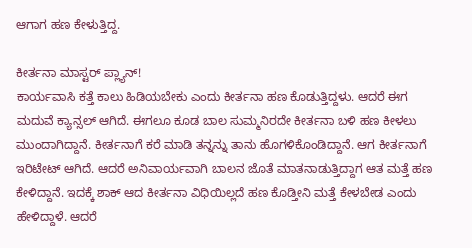ಆಗಾಗ ಹಣ ಕೇಳುತ್ತಿದ್ದ.

ಕೀರ್ತನಾ ಮಾಸ್ಟರ್ ಪ್ಲ್ಯಾನ್!
ಕಾರ್ಯವಾಸಿ ಕತ್ತೆ ಕಾಲು ಹಿಡಿಯಬೇಕು ಎಂದು ಕೀರ್ತನಾ ಹಣ ಕೊಡುತ್ತಿದ್ದಳು. ಆದರೆ ಈಗ ಮದುವೆ ಕ್ಯಾನ್ಸಲ್ ಆಗಿದೆ. ಈಗಲೂ ಕೂಡ ಬಾಲ ಸುಮ್ಮನಿರದೇ ಕೀರ್ತನಾ ಬಳಿ ಹಣ ಕೀಳಲು ಮುಂದಾಗಿದ್ದಾನೆ. ಕೀರ್ತನಾಗೆ ಕರೆ ಮಾಡಿ ತನ್ನನ್ನು ತಾನು ಹೊಗಳಿಕೊಂಡಿದ್ದಾನೆ. ಆಗ ಕೀರ್ತನಾಗೆ ಇರಿಟೇಟ್ ಆಗಿದೆ. ಆದರೆ ಅನಿವಾರ್ಯವಾಗಿ ಬಾಲನ ಜೊತೆ ಮಾತನಾಡುತ್ತಿದ್ದಾಗ ಆತ ಮತ್ತೆ ಹಣ ಕೇಳಿದ್ದಾನೆ. ಇದಕ್ಕೆ ಶಾಕ್ ಆದ ಕೀರ್ತನಾ ವಿಧಿಯಿಲ್ಲದೆ ಹಣ ಕೊಡ್ತೀನಿ ಮತ್ತೆ ಕೇಳಬೇಡ ಎಂದು ಹೇಳಿದ್ದಾಳೆ. ಆದರೆ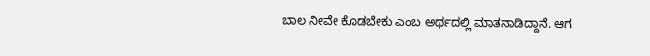ಬಾಲ ನೀವೇ ಕೊಡಬೇಕು ಎಂಬ ಅರ್ಥದಲ್ಲಿ ಮಾತನಾಡಿದ್ದಾನೆ. ಆಗ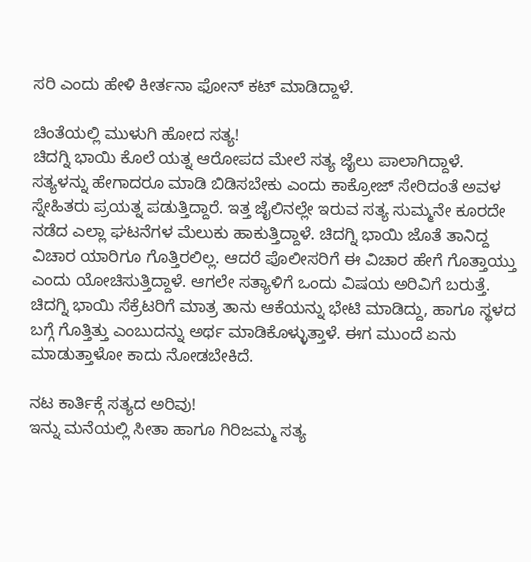ಸರಿ ಎಂದು ಹೇಳಿ ಕೀರ್ತನಾ ಫೋನ್ ಕಟ್ ಮಾಡಿದ್ದಾಳೆ.

ಚಿಂತೆಯಲ್ಲಿ ಮುಳುಗಿ ಹೋದ ಸತ್ಯ!
ಚಿದಗ್ನಿ ಭಾಯಿ ಕೊಲೆ ಯತ್ನ ಆರೋಪದ ಮೇಲೆ ಸತ್ಯ ಜೈಲು ಪಾಲಾಗಿದ್ದಾಳೆ. ಸತ್ಯಳನ್ನು ಹೇಗಾದರೂ ಮಾಡಿ ಬಿಡಿಸಬೇಕು ಎಂದು ಕಾಕ್ರೋಜ್ ಸೇರಿದಂತೆ ಅವಳ ಸ್ನೇಹಿತರು ಪ್ರಯತ್ನ ಪಡುತ್ತಿದ್ದಾರೆ. ಇತ್ತ ಜೈಲಿನಲ್ಲೇ ಇರುವ ಸತ್ಯ ಸುಮ್ಮನೇ ಕೂರದೇ ನಡೆದ ಎಲ್ಲಾ ಘಟನೆಗಳ ಮೆಲುಕು ಹಾಕುತ್ತಿದ್ದಾಳೆ. ಚಿದಗ್ನಿ ಭಾಯಿ ಜೊತೆ ತಾನಿದ್ದ ವಿಚಾರ ಯಾರಿಗೂ ಗೊತ್ತಿರಲಿಲ್ಲ. ಆದರೆ ಪೊಲೀಸರಿಗೆ ಈ ವಿಚಾರ ಹೇಗೆ ಗೊತ್ತಾಯ್ತು ಎಂದು ಯೋಚಿಸುತ್ತಿದ್ದಾಳೆ. ಆಗಲೇ ಸತ್ಯಾಳಿಗೆ ಒಂದು ವಿಷಯ ಅರಿವಿಗೆ ಬರುತ್ತೆ. ಚಿದಗ್ನಿ ಭಾಯಿ ಸೆಕ್ರೆಟರಿಗೆ ಮಾತ್ರ ತಾನು ಆಕೆಯನ್ನು ಭೇಟಿ ಮಾಡಿದ್ದು, ಹಾಗೂ ಸ್ಥಳದ ಬಗ್ಗೆ ಗೊತ್ತಿತ್ತು ಎಂಬುದನ್ನು ಅರ್ಥ ಮಾಡಿಕೊಳ್ಳುತ್ತಾಳೆ. ಈಗ ಮುಂದೆ ಏನು ಮಾಡುತ್ತಾಳೋ ಕಾದು ನೋಡಬೇಕಿದೆ.

ನಟ ಕಾರ್ತಿಕ್ಗೆ ಸತ್ಯದ ಅರಿವು!
ಇನ್ನು ಮನೆಯಲ್ಲಿ ಸೀತಾ ಹಾಗೂ ಗಿರಿಜಮ್ಮ ಸತ್ಯ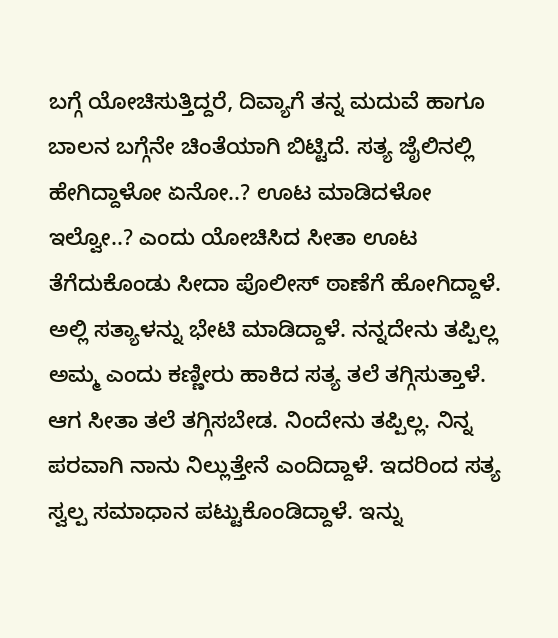ಬಗ್ಗೆ ಯೋಚಿಸುತ್ತಿದ್ದರೆ, ದಿವ್ಯಾಗೆ ತನ್ನ ಮದುವೆ ಹಾಗೂ ಬಾಲನ ಬಗ್ಗೆನೇ ಚಿಂತೆಯಾಗಿ ಬಿಟ್ಟಿದೆ. ಸತ್ಯ ಜೈಲಿನಲ್ಲಿ ಹೇಗಿದ್ದಾಳೋ ಏನೋ..? ಊಟ ಮಾಡಿದಳೋ ಇಲ್ವೋ..? ಎಂದು ಯೋಚಿಸಿದ ಸೀತಾ ಊಟ ತೆಗೆದುಕೊಂಡು ಸೀದಾ ಪೊಲೀಸ್ ಠಾಣೆಗೆ ಹೋಗಿದ್ದಾಳೆ. ಅಲ್ಲಿ ಸತ್ಯಾಳನ್ನು ಭೇಟಿ ಮಾಡಿದ್ದಾಳೆ. ನನ್ನದೇನು ತಪ್ಪಿಲ್ಲ ಅಮ್ಮ ಎಂದು ಕಣ್ಣೀರು ಹಾಕಿದ ಸತ್ಯ ತಲೆ ತಗ್ಗಿಸುತ್ತಾಳೆ. ಆಗ ಸೀತಾ ತಲೆ ತಗ್ಗಿಸಬೇಡ. ನಿಂದೇನು ತಪ್ಪಿಲ್ಲ. ನಿನ್ನ ಪರವಾಗಿ ನಾನು ನಿಲ್ಲುತ್ತೇನೆ ಎಂದಿದ್ದಾಳೆ. ಇದರಿಂದ ಸತ್ಯ ಸ್ವಲ್ಪ ಸಮಾಧಾನ ಪಟ್ಟುಕೊಂಡಿದ್ದಾಳೆ. ಇನ್ನು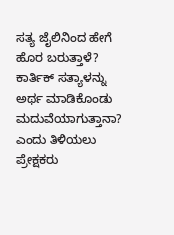ಸತ್ಯ ಜೈಲಿನಿಂದ ಹೇಗೆ ಹೊರ ಬರುತ್ತಾಳೆ? ಕಾರ್ತಿಕ್ ಸತ್ಯಾಳನ್ನು ಅರ್ಥ ಮಾಡಿಕೊಂಡು ಮದುವೆಯಾಗುತ್ತಾನಾ? ಎಂದು ತಿಳಿಯಲು ಪ್ರೇಕ್ಷಕರು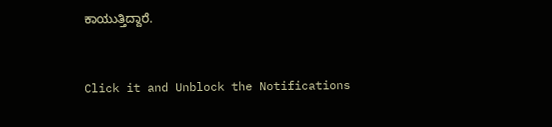ಕಾಯುತ್ತಿದ್ದಾರೆ.


Click it and Unblock the Notifications